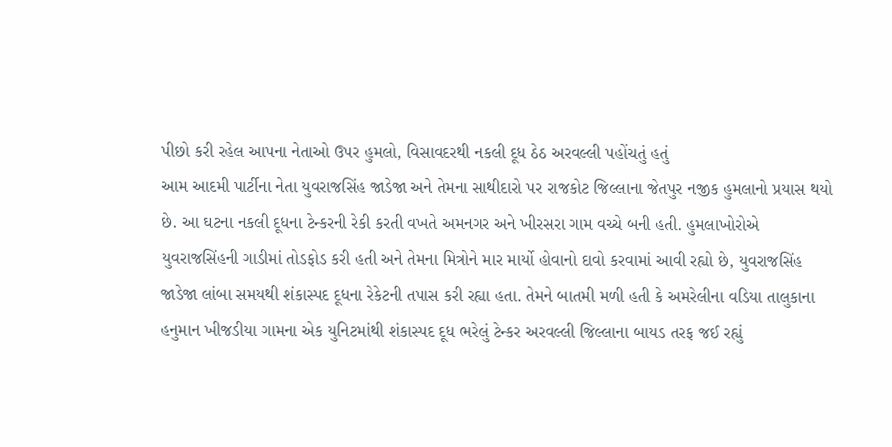પીછો કરી રહેલ આપના નેતાઓ ઉપર હુમલો, વિસાવદરથી નકલી દૂધ ઠેઠ અરવલ્લી પહોંચતું હતું
આમ આદમી પાર્ટીના નેતા યુવરાજસિંહ જાડેજા અને તેમના સાથીદારો પર રાજકોટ જિલ્લાના જેતપુર નજીક હુમલાનો પ્રયાસ થયો છે. આ ઘટના નકલી દૂધના ટેન્કરની રેકી કરતી વખતે અમનગર અને ખીરસરા ગામ વચ્ચે બની હતી. હુમલાખોરોએ યુવરાજસિંહની ગાડીમાં તોડફોડ કરી હતી અને તેમના મિત્રોને માર માર્યો હોવાનો દાવો કરવામાં આવી રહ્યો છે, યુવરાજસિંહ જાડેજા લાંબા સમયથી શંકાસ્પદ દૂધના રેકેટની તપાસ કરી રહ્યા હતા. તેમને બાતમી મળી હતી કે અમરેલીના વડિયા તાલુકાના હનુમાન ખીજડીયા ગામના એક યુનિટમાંથી શંકાસ્પદ દૂધ ભરેલું ટેન્કર અરવલ્લી જિલ્લાના બાયડ તરફ જઈ રહ્યું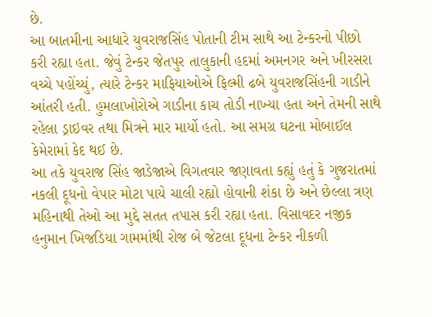છે.
આ બાતમીના આધારે યુવરાજસિંહ પોતાની ટીમ સાથે આ ટેન્કરનો પીછો કરી રહ્યા હતા. જેવું ટેન્કર જેતપુર તાલુકાની હદમાં અમનગર અને ખીરસરા વચ્ચે પહોંચ્યું, ત્યારે ટેન્કર માફિયાઓએ ફિલ્મી ઢબે યુવરાજસિંહની ગાડીને આંતરી હતી. હુમલાખોરોએ ગાડીના કાચ તોડી નાખ્યા હતા અને તેમની સાથે રહેલા ડ્રાઇવર તથા મિત્રને માર માર્યો હતો. આ સમગ્ર ઘટના મોબાઈલ કેમેરામાં કેદ થઈ છે.
આ તકે યુવરાજ સિંહ જાડેજાએ વિગતવાર જણાવતા કહ્યું હતું કે ગુજરાતમાં નકલી દૂધનો વેપાર મોટા પાયે ચાલી રહ્યો હોવાની શંકા છે અને છેલ્લા ત્રણ મહિનાથી તેઓ આ મુદ્દે સતત તપાસ કરી રહ્યા હતા. વિસાવદર નજીક હનુમાન ખિજડિયા ગામમાંથી રોજ બે જેટલા દૂધના ટેન્કર નીકળી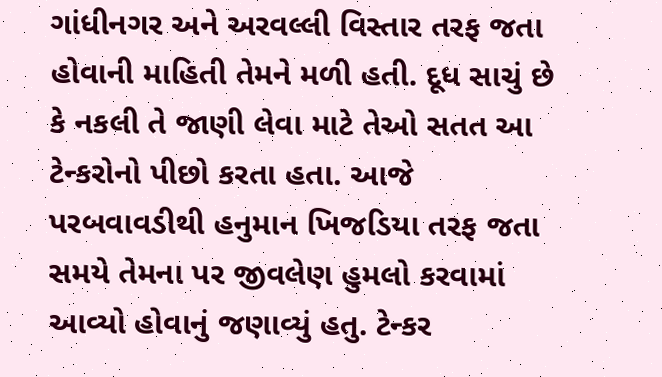ગાંધીનગર અને અરવલ્લી વિસ્તાર તરફ જતા હોવાની માહિતી તેમને મળી હતી. દૂધ સાચું છે કે નકલી તે જાણી લેવા માટે તેઓ સતત આ ટેન્કરોનો પીછો કરતા હતા. આજે પરબવાવડીથી હનુમાન ખિજડિયા તરફ જતા સમયે તેમના પર જીવલેણ હુમલો કરવામાં આવ્યો હોવાનું જણાવ્યું હતુ. ટેન્કર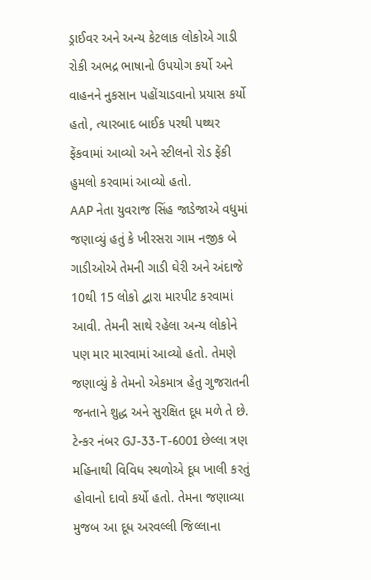ડ્રાઈવર અને અન્ય કેટલાક લોકોએ ગાડી રોકી અભદ્ર ભાષાનો ઉપયોગ કર્યો અને વાહનને નુકસાન પહોંચાડવાનો પ્રયાસ કર્યો હતો, ત્યારબાદ બાઈક પરથી પથ્થર ફેંકવામાં આવ્યો અને સ્ટીલનો રોડ ફેંકી હુમલો કરવામાં આવ્યો હતો.
AAP નેતા યુવરાજ સિંહ જાડેજાએ વધુમાં જણાવ્યું હતું કે ખીરસરા ગામ નજીક બે ગાડીઓએ તેમની ગાડી ઘેરી અને અંદાજે 10થી 15 લોકો દ્વારા મારપીટ કરવામાં આવી. તેમની સાથે રહેલા અન્ય લોકોને પણ માર મારવામાં આવ્યો હતો. તેમણે જણાવ્યું કે તેમનો એકમાત્ર હેતુ ગુજરાતની જનતાને શુદ્ધ અને સુરક્ષિત દૂધ મળે તે છે. ટેન્કર નંબર GJ-33-T-6001 છેલ્લા ત્રણ મહિનાથી વિવિધ સ્થળોએ દૂધ ખાલી કરતું હોવાનો દાવો કર્યો હતો. તેમના જણાવ્યા મુજબ આ દૂધ અરવલ્લી જિલ્લાના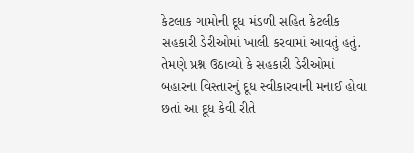કેટલાક ગામોની દૂધ મંડળી સહિત કેટલીક સહકારી ડેરીઓમાં ખાલી કરવામાં આવતું હતું. તેમણે પ્રશ્ન ઉઠાવ્યો કે સહકારી ડેરીઓમાં બહારના વિસ્તારનું દૂધ સ્વીકારવાની મનાઈ હોવા છતાં આ દૂધ કેવી રીતે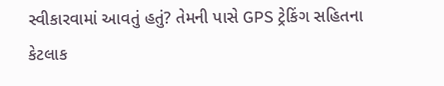સ્વીકારવામાં આવતું હતું? તેમની પાસે GPS ટ્રેકિંગ સહિતના કેટલાક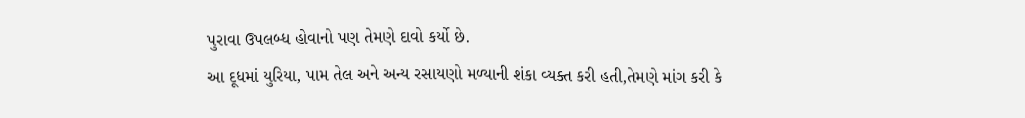પુરાવા ઉપલબ્ધ હોવાનો પણ તેમણે દાવો કર્યો છે.
આ દૂધમાં યુરિયા, પામ તેલ અને અન્ય રસાયણો મળ્યાની શંકા વ્યક્ત કરી હતી,તેમણે માંગ કરી કે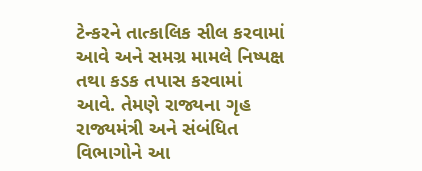ટેન્કરને તાત્કાલિક સીલ કરવામાં આવે અને સમગ્ર મામલે નિષ્પક્ષ તથા કડક તપાસ કરવામાં આવે. તેમણે રાજ્યના ગૃહ રાજ્યમંત્રી અને સંબંધિત વિભાગોને આ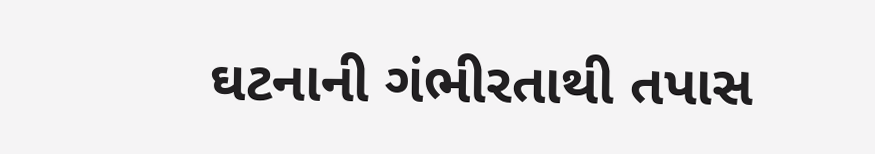ઘટનાની ગંભીરતાથી તપાસ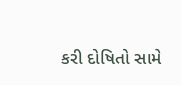કરી દોષિતો સામે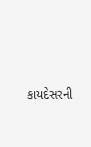કાયદેસરની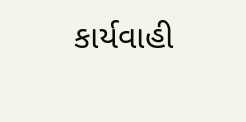કાર્યવાહી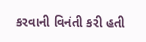કરવાની વિનંતી કરી હતી